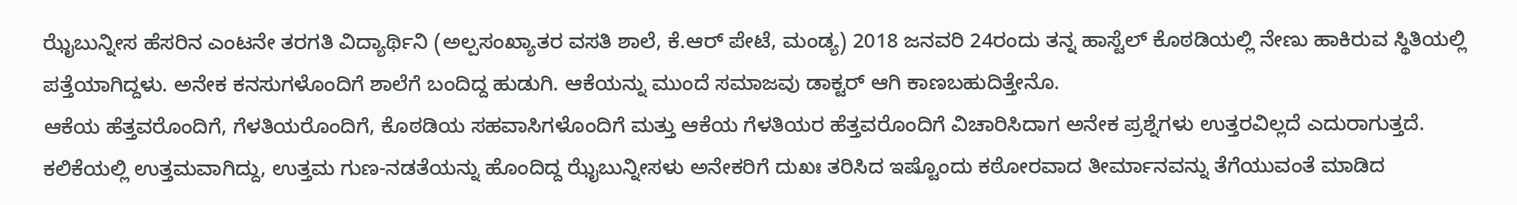ಝೈಬುನ್ನೀಸ ಹೆಸರಿನ ಎಂಟನೇ ತರಗತಿ ವಿದ್ಯಾರ್ಥಿನಿ (ಅಲ್ಪಸಂಖ್ಯಾತರ ವಸತಿ ಶಾಲೆ, ಕೆ.ಆರ್ ಪೇಟೆ, ಮಂಡ್ಯ) 2018 ಜನವರಿ 24ರಂದು ತನ್ನ ಹಾಸ್ಟೆಲ್ ಕೊಠಡಿಯಲ್ಲಿ ನೇಣು ಹಾಕಿರುವ ಸ್ಥಿತಿಯಲ್ಲಿ ಪತ್ತೆಯಾಗಿದ್ದಳು. ಅನೇಕ ಕನಸುಗಳೊಂದಿಗೆ ಶಾಲೆಗೆ ಬಂದಿದ್ದ ಹುಡುಗಿ. ಆಕೆಯನ್ನು ಮುಂದೆ ಸಮಾಜವು ಡಾಕ್ಟರ್ ಆಗಿ ಕಾಣಬಹುದಿತ್ತೇನೊ.
ಆಕೆಯ ಹೆತ್ತವರೊಂದಿಗೆ, ಗೆಳತಿಯರೊಂದಿಗೆ, ಕೊಠಡಿಯ ಸಹವಾಸಿಗಳೊಂದಿಗೆ ಮತ್ತು ಆಕೆಯ ಗೆಳತಿಯರ ಹೆತ್ತವರೊಂದಿಗೆ ವಿಚಾರಿಸಿದಾಗ ಅನೇಕ ಪ್ರಶ್ನೆಗಳು ಉತ್ತರವಿಲ್ಲದೆ ಎದುರಾಗುತ್ತದೆ. ಕಲಿಕೆಯಲ್ಲಿ ಉತ್ತಮವಾಗಿದ್ದು, ಉತ್ತಮ ಗುಣ-ನಡತೆಯನ್ನು ಹೊಂದಿದ್ದ ಝೈಬುನ್ನೀಸಳು ಅನೇಕರಿಗೆ ದುಖಃ ತರಿಸಿದ ಇಷ್ಟೊಂದು ಕಠೋರವಾದ ತೀರ್ಮಾನವನ್ನು ತೆಗೆಯುವಂತೆ ಮಾಡಿದ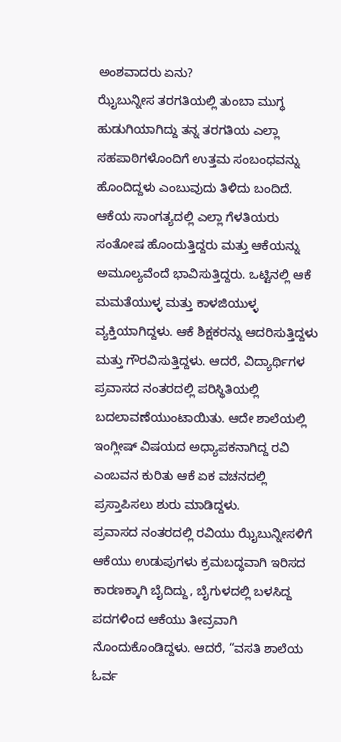ಅಂಶವಾದರು ಏನು?
ಝೈಬುನ್ನೀಸ ತರಗತಿಯಲ್ಲಿ ತುಂಬಾ ಮುಗ್ಧ ಹುಡುಗಿಯಾಗಿದ್ದು ತನ್ನ ತರಗತಿಯ ಎಲ್ಲಾ ಸಹಪಾಠಿಗಳೊಂದಿಗೆ ಉತ್ತಮ ಸಂಬಂಧವನ್ನು ಹೊಂದಿದ್ದಳು ಎಂಬುವುದು ತಿಳಿದು ಬಂದಿದೆ. ಆಕೆಯ ಸಾಂಗತ್ಯದಲ್ಲಿ ಎಲ್ಲಾ ಗೆಳತಿಯರು ಸಂತೋಷ ಹೊಂದುತ್ತಿದ್ದರು ಮತ್ತು ಆಕೆಯನ್ನು ಅಮೂಲ್ಯವೆಂದೆ ಭಾವಿಸುತ್ತಿದ್ದರು. ಒಟ್ಟಿನಲ್ಲಿ ಆಕೆ ಮಮತೆಯುಳ್ಳ ಮತ್ತು ಕಾಳಜಿಯುಳ್ಳ ವ್ಯಕ್ತಿಯಾಗಿದ್ದಳು. ಆಕೆ ಶಿಕ್ಷಕರನ್ನು ಆದರಿಸುತ್ತಿದ್ದಳು ಮತ್ತು ಗೌರವಿಸುತ್ತಿದ್ದಳು. ಆದರೆ, ವಿದ್ಯಾರ್ಥಿಗಳ ಪ್ರವಾಸದ ನಂತರದಲ್ಲಿ ಪರಿಸ್ಥಿತಿಯಲ್ಲಿ ಬದಲಾವಣೆಯುಂಟಾಯಿತು. ಆದೇ ಶಾಲೆಯಲ್ಲಿ ಇಂಗ್ಲೀಷ್ ವಿಷಯದ ಅಧ್ಯಾಪಕನಾಗಿದ್ದ ರವಿ ಎಂಬವನ ಕುರಿತು ಆಕೆ ಏಕ ವಚನದಲ್ಲಿ ಪ್ರಸ್ತಾಪಿಸಲು ಶುರು ಮಾಡಿದ್ದಳು.
ಪ್ರವಾಸದ ನಂತರದಲ್ಲಿ ರವಿಯು ಝೈಬುನ್ನೀಸಳಿಗೆ ಆಕೆಯು ಉಡುಪುಗಳು ಕ್ರಮಬದ್ಧವಾಗಿ ಇರಿಸದ ಕಾರಣಕ್ಕಾಗಿ ಬೈದಿದ್ದು, ಬೈಗುಳದಲ್ಲಿ ಬಳಸಿದ್ದ ಪದಗಳಿಂದ ಆಕೆಯು ತೀವ್ರವಾಗಿ ನೊಂದುಕೊಂಡಿದ್ದಳು. ಆದರೆ, “ವಸತಿ ಶಾಲೆಯ ಓರ್ವ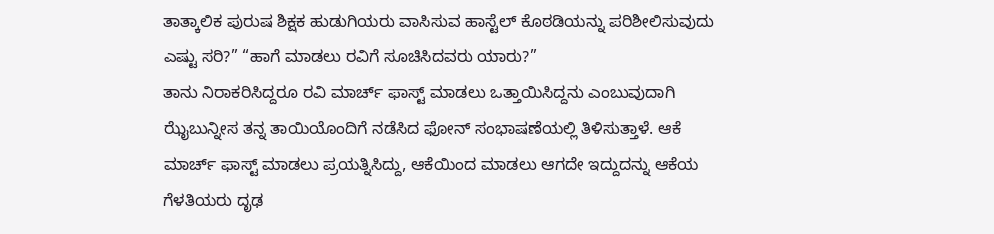ತಾತ್ಕಾಲಿಕ ಪುರುಷ ಶಿಕ್ಷಕ ಹುಡುಗಿಯರು ವಾಸಿಸುವ ಹಾಸ್ಟೆಲ್ ಕೊಠಡಿಯನ್ನು ಪರಿಶೀಲಿಸುವುದು ಎಷ್ಟು ಸರಿ?” “ಹಾಗೆ ಮಾಡಲು ರವಿಗೆ ಸೂಚಿಸಿದವರು ಯಾರು?”
ತಾನು ನಿರಾಕರಿಸಿದ್ದರೂ ರವಿ ಮಾರ್ಚ್ ಫಾಸ್ಟ್ ಮಾಡಲು ಒತ್ತಾಯಿಸಿದ್ದನು ಎಂಬುವುದಾಗಿ ಝೈಬುನ್ನೀಸ ತನ್ನ ತಾಯಿಯೊಂದಿಗೆ ನಡೆಸಿದ ಫೋನ್ ಸಂಭಾಷಣೆಯಲ್ಲಿ ತಿಳಿಸುತ್ತಾಳೆ. ಆಕೆ ಮಾರ್ಚ್ ಫಾಸ್ಟ್ ಮಾಡಲು ಪ್ರಯತ್ನಿಸಿದ್ದು, ಆಕೆಯಿಂದ ಮಾಡಲು ಆಗದೇ ಇದ್ದುದನ್ನು ಆಕೆಯ ಗೆಳತಿಯರು ದೃಢ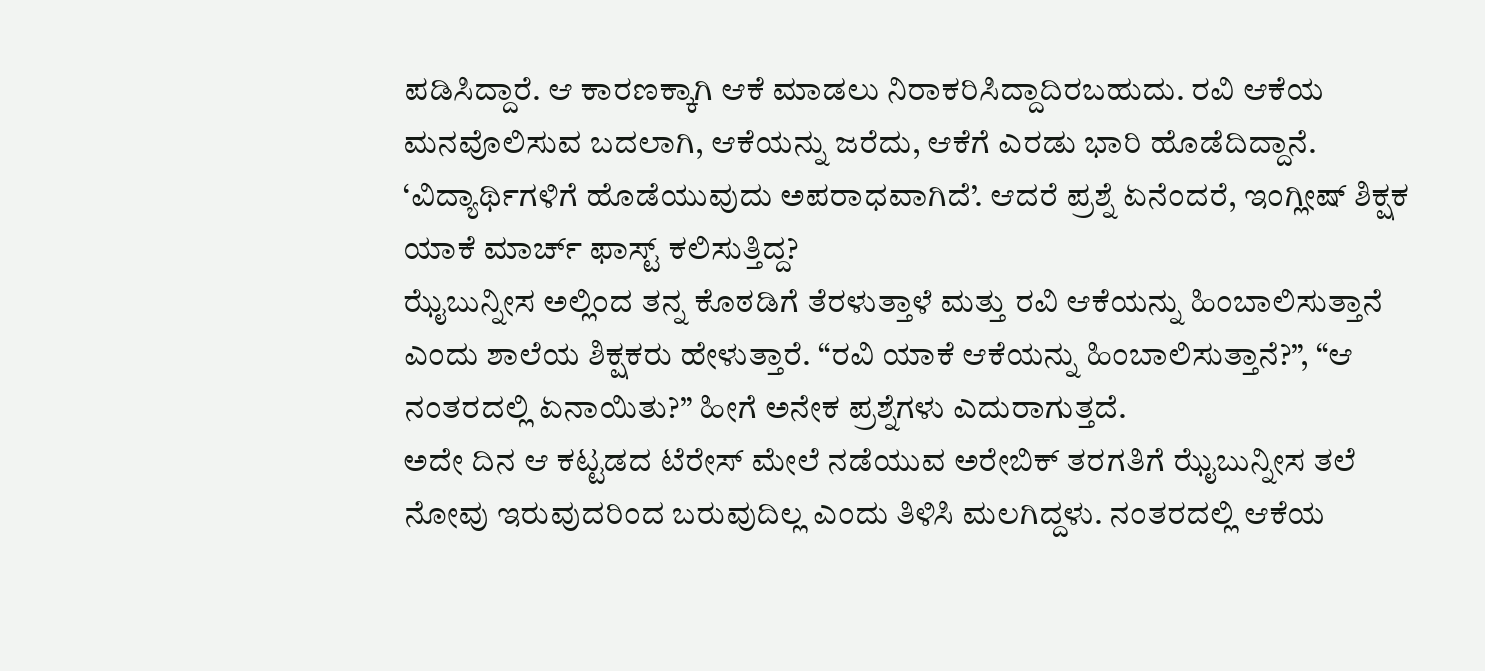ಪಡಿಸಿದ್ದಾರೆ. ಆ ಕಾರಣಕ್ಕಾಗಿ ಆಕೆ ಮಾಡಲು ನಿರಾಕರಿಸಿದ್ದಾದಿರಬಹುದು. ರವಿ ಆಕೆಯ ಮನವೊಲಿಸುವ ಬದಲಾಗಿ, ಆಕೆಯನ್ನು ಜರೆದು, ಆಕೆಗೆ ಎರಡು ಭಾರಿ ಹೊಡೆದಿದ್ದಾನೆ. ‘ವಿದ್ಯಾರ್ಥಿಗಳಿಗೆ ಹೊಡೆಯುವುದು ಅಪರಾಧವಾಗಿದೆ’. ಆದರೆ ಪ್ರಶ್ನೆ ಏನೆಂದರೆ, ಇಂಗ್ಲೀಷ್ ಶಿಕ್ಷಕ ಯಾಕೆ ಮಾರ್ಚ್ ಫಾಸ್ಟ್ ಕಲಿಸುತ್ತಿದ್ದ?
ಝೈಬುನ್ನೀಸ ಅಲ್ಲಿಂದ ತನ್ನ ಕೊಠಡಿಗೆ ತೆರಳುತ್ತಾಳೆ ಮತ್ತು ರವಿ ಆಕೆಯನ್ನು ಹಿಂಬಾಲಿಸುತ್ತಾನೆ ಎಂದು ಶಾಲೆಯ ಶಿಕ್ಷಕರು ಹೇಳುತ್ತಾರೆ. “ರವಿ ಯಾಕೆ ಆಕೆಯನ್ನು ಹಿಂಬಾಲಿಸುತ್ತಾನೆ?”, “ಆ ನಂತರದಲ್ಲಿ ಏನಾಯಿತು?” ಹೀಗೆ ಅನೇಕ ಪ್ರಶ್ನೆಗಳು ಎದುರಾಗುತ್ತದೆ.
ಅದೇ ದಿನ ಆ ಕಟ್ಟಡದ ಟೆರೇಸ್ ಮೇಲೆ ನಡೆಯುವ ಅರೇಬಿಕ್ ತರಗತಿಗೆ ಝೈಬುನ್ನೀಸ ತಲೆ ನೋವು ಇರುವುದರಿಂದ ಬರುವುದಿಲ್ಲ ಎಂದು ತಿಳಿಸಿ ಮಲಗಿದ್ದಳು. ನಂತರದಲ್ಲಿ ಆಕೆಯ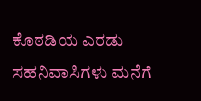ಕೊಠಡಿಯ ಎರಡು ಸಹನಿವಾಸಿಗಳು ಮನೆಗೆ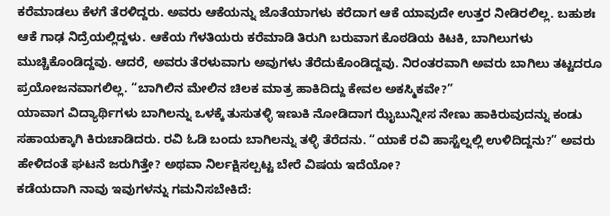ಕರೆಮಾಡಲು ಕೆಳಗೆ ತೆರಳಿದ್ದರು. ಅವರು ಆಕೆಯನ್ನು ಜೊತೆಯಾಗಳು ಕರೆದಾಗ ಆಕೆ ಯಾವುದೇ ಉತ್ತರ ನೀಡಿರಲಿಲ್ಲ. ಬಹುಶಃ ಆಕೆ ಗಾಢ ನಿದ್ರೆಯಲ್ಲಿದ್ದಳು. ಆಕೆಯ ಗೆಳತಿಯರು ಕರೆಮಾಡಿ ತಿರುಗಿ ಬರುವಾಗ ಕೊಠಡಿಯ ಕಿಟಕಿ, ಬಾಗಿಲುಗಳು ಮುಚ್ಚಿಕೊಂಡಿದ್ದವು. ಆದರೆ, ಅವರು ತೆರಳುವಾಗು ಅವುಗಳು ತೆರೆದುಕೊಂಡಿದ್ದವು. ನಿರಂತರವಾಗಿ ಅವರು ಬಾಗಿಲು ತಟ್ಟದರೂ ಪ್ರಯೋಜನವಾಗಲಿಲ್ಲ. “ಬಾಗಿಲಿನ ಮೇಲಿನ ಚಿಲಕ ಮಾತ್ರ ಹಾಕಿದಿದ್ದು ಕೇವಲ ಅಕಸ್ಮಿಕವೇ?”
ಯಾವಾಗ ವಿದ್ಯಾರ್ಥಿಗಳು ಬಾಗಿಲನ್ನು ಒಳಕ್ಕೆ ತುಸುತಳ್ಳಿ ಇಣುಕಿ ನೋಡಿದಾಗ ಝೈಬುನ್ನೀಸ ನೇಣು ಹಾಕಿರುವುದನ್ನು ಕಂಡು ಸಹಾಯಕ್ಕಾಗಿ ಕಿರುಚಾಡಿದರು. ರವಿ ಓಡಿ ಬಂದು ಬಾಗಿಲನ್ನು ತಳ್ಳಿ ತೆರೆದನು. “ಯಾಕೆ ರವಿ ಹಾಸ್ಟೆಲ್ನಲ್ಲಿ ಉಳಿದಿದ್ದನು?” ಅವರು ಹೇಳಿದಂತೆ ಘಟನೆ ಜರುಗಿತ್ತೇ? ಅಥವಾ ನಿರ್ಲಕ್ಷಿಸಲ್ಪಟ್ಟ ಬೇರೆ ವಿಷಯ ಇದೆಯೋ?
ಕಡೆಯದಾಗಿ ನಾವು ಇವುಗಳನ್ನು ಗಮನಿಸಬೇಕಿದೆ: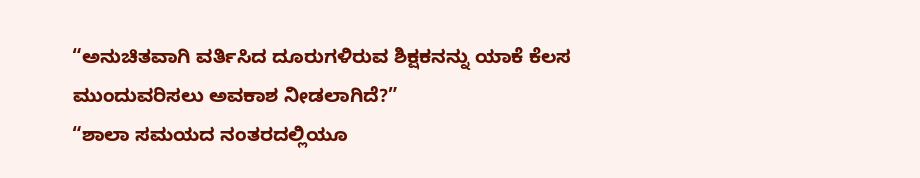“ಅನುಚಿತವಾಗಿ ವರ್ತಿಸಿದ ದೂರುಗಳಿರುವ ಶಿಕ್ಷಕನನ್ನು ಯಾಕೆ ಕೆಲಸ ಮುಂದುವರಿಸಲು ಅವಕಾಶ ನೀಡಲಾಗಿದೆ?”
“ಶಾಲಾ ಸಮಯದ ನಂತರದಲ್ಲಿಯೂ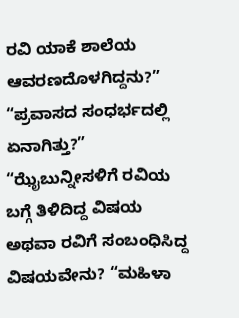ರವಿ ಯಾಕೆ ಶಾಲೆಯ ಆವರಣದೊಳಗಿದ್ದನು?” “ಪ್ರವಾಸದ ಸಂಧರ್ಭದಲ್ಲಿ ಏನಾಗಿತ್ತು?” “ಝೈಬುನ್ನೀಸಳಿಗೆ ರವಿಯ ಬಗ್ಗೆ ತಿಳಿದಿದ್ದ ವಿಷಯ ಅಥವಾ ರವಿಗೆ ಸಂಬಂಧಿಸಿದ್ದ ವಿಷಯವೇನು? “ಮಹಿಳಾ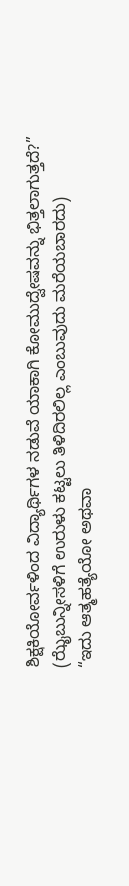ಶಿಕ್ಷಕಿಯೋರ್ವಳಿಂದ ವಿದ್ಯಾರ್ಥಿಗಳ ನಡುವೆ ಯಾಕಾಗಿ ಕೋಮುದ್ವೇಷವನ್ನು ಭಿತ್ತಲಾಗುತ್ತದೆ?”
(ಝೈಬುನ್ನೀಸಳಿಗೆ ಉರುಳು ಕಟ್ಟಲು ತಿಳಿದಿರಲಿಲ್ಲ ಎಂಬುವುದು ಮರೆಯಬಾರದು)
“ಇದು ಆತ್ಮಹತ್ಯೆಯೋ ಅಥವಾ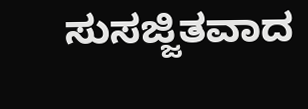ಸುಸಜ್ಜಿತವಾದ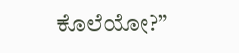ಕೊಲೆಯೋ?”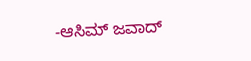-ಆಸಿಮ್ ಜವಾದ್